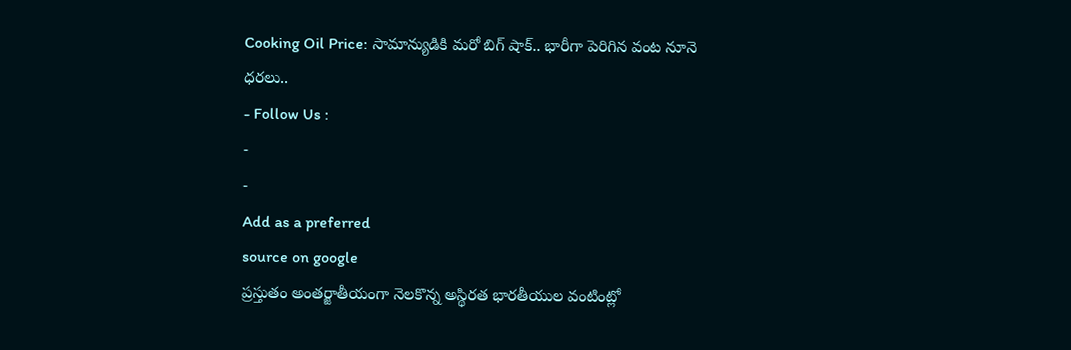Cooking Oil Price: సామాన్యుడికి మరో బిగ్ షాక్.. భారీగా పెరిగిన వంట నూనె ధరలు..
- Follow Us :
-
-
Add as a preferred
source on google
ప్రస్తుతం అంతర్జాతీయంగా నెలకొన్న అస్థిరత భారతీయుల వంటింట్లో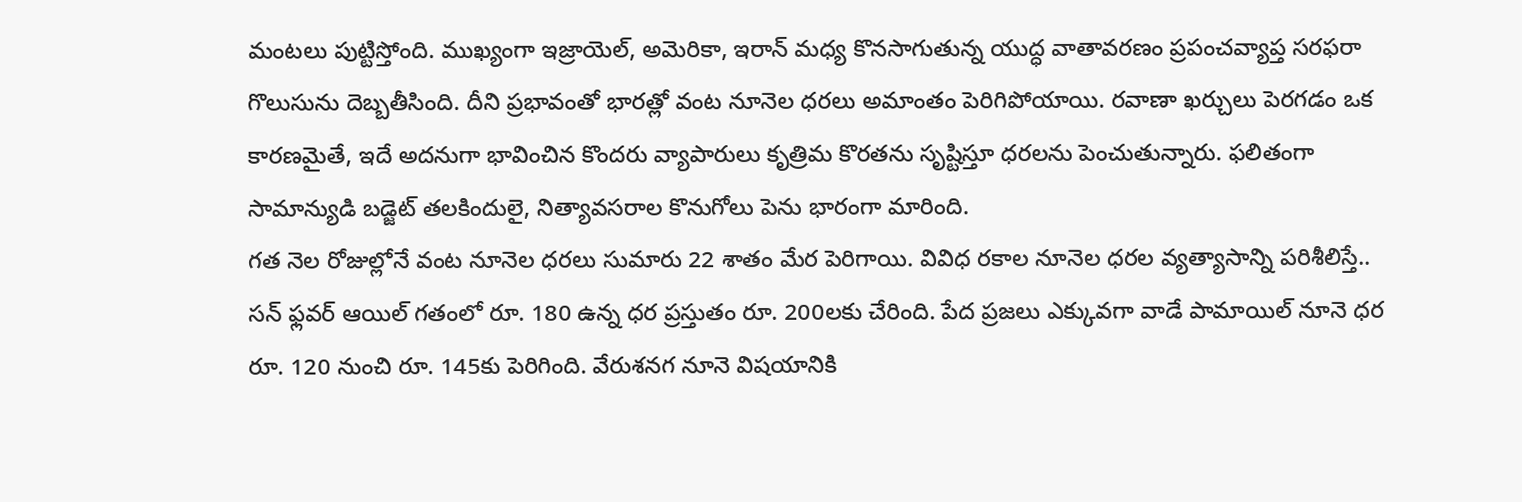మంటలు పుట్టిస్తోంది. ముఖ్యంగా ఇజ్రాయెల్, అమెరికా, ఇరాన్ మధ్య కొనసాగుతున్న యుద్ధ వాతావరణం ప్రపంచవ్యాప్త సరఫరా గొలుసును దెబ్బతీసింది. దీని ప్రభావంతో భారత్లో వంట నూనెల ధరలు అమాంతం పెరిగిపోయాయి. రవాణా ఖర్చులు పెరగడం ఒక కారణమైతే, ఇదే అదనుగా భావించిన కొందరు వ్యాపారులు కృత్రిమ కొరతను సృష్టిస్తూ ధరలను పెంచుతున్నారు. ఫలితంగా సామాన్యుడి బడ్జెట్ తలకిందులై, నిత్యావసరాల కొనుగోలు పెను భారంగా మారింది.
గత నెల రోజుల్లోనే వంట నూనెల ధరలు సుమారు 22 శాతం మేర పెరిగాయి. వివిధ రకాల నూనెల ధరల వ్యత్యాసాన్ని పరిశీలిస్తే.. సన్ ఫ్లవర్ ఆయిల్ గతంలో రూ. 180 ఉన్న ధర ప్రస్తుతం రూ. 200లకు చేరింది. పేద ప్రజలు ఎక్కువగా వాడే పామాయిల్ నూనె ధర రూ. 120 నుంచి రూ. 145కు పెరిగింది. వేరుశనగ నూనె విషయానికి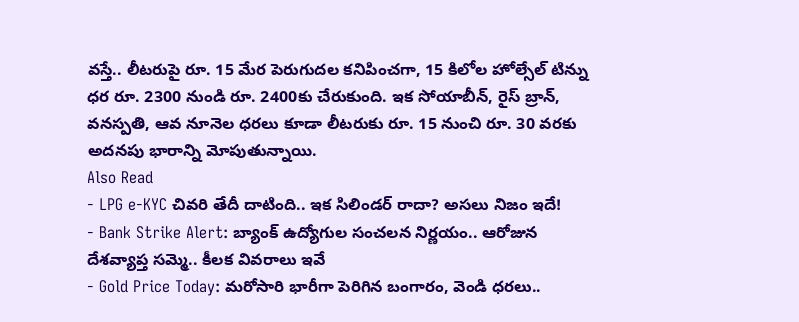వస్తే.. లీటరుపై రూ. 15 మేర పెరుగుదల కనిపించగా, 15 కిలోల హోల్సేల్ టిన్ను ధర రూ. 2300 నుండి రూ. 2400కు చేరుకుంది. ఇక సోయాబీన్, రైస్ బ్రాన్, వనస్పతి, ఆవ నూనెల ధరలు కూడా లీటరుకు రూ. 15 నుంచి రూ. 30 వరకు అదనపు భారాన్ని మోపుతున్నాయి.
Also Read
- LPG e-KYC చివరి తేదీ దాటింది.. ఇక సిలిండర్ రాదా? అసలు నిజం ఇదే!
- Bank Strike Alert: బ్యాంక్ ఉద్యోగుల సంచలన నిర్ణయం.. ఆరోజున దేశవ్యాప్త సమ్మె.. కీలక వివరాలు ఇవే
- Gold Price Today: మరోసారి భారీగా పెరిగిన బంగారం, వెండి ధరలు..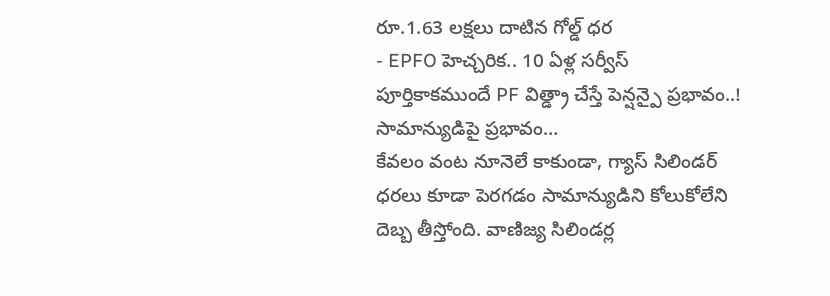రూ.1.63 లక్షలు దాటిన గోల్డ్ ధర
- EPFO హెచ్చరిక.. 10 ఏళ్ల సర్వీస్ పూర్తికాకముందే PF విత్డ్రా చేస్తే పెన్షన్పై ప్రభావం..!
సామాన్యుడిపై ప్రభావం…
కేవలం వంట నూనెలే కాకుండా, గ్యాస్ సిలిండర్ ధరలు కూడా పెరగడం సామాన్యుడిని కోలుకోలేని దెబ్బ తీస్తోంది. వాణిజ్య సిలిండర్ల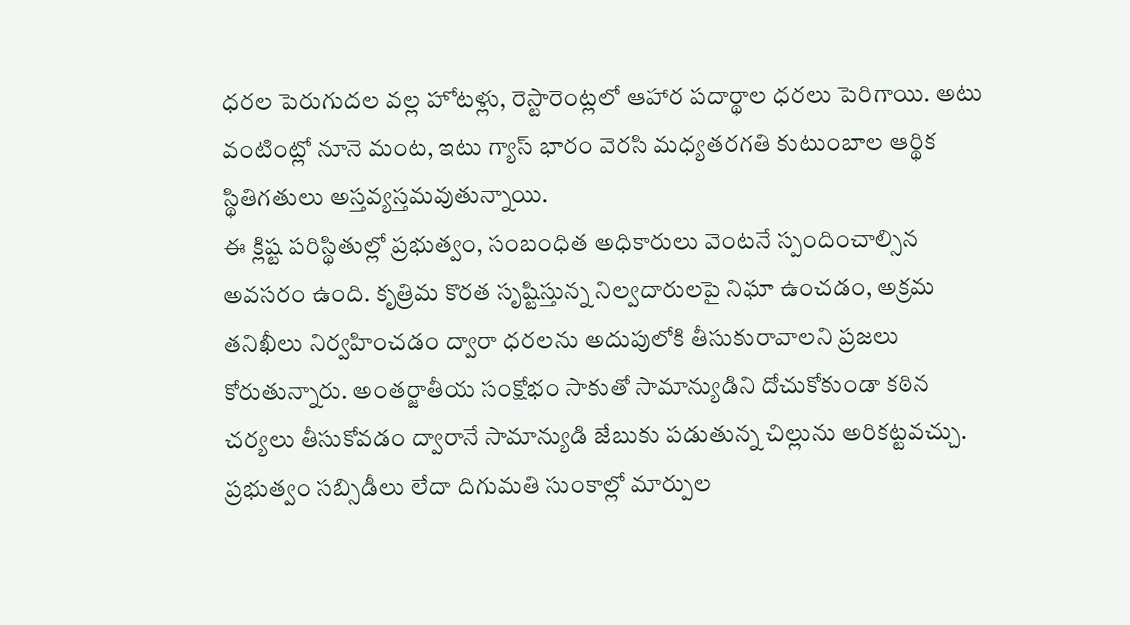ధరల పెరుగుదల వల్ల హోటళ్లు, రెస్టారెంట్లలో ఆహార పదార్థాల ధరలు పెరిగాయి. అటు వంటింట్లో నూనె మంట, ఇటు గ్యాస్ భారం వెరసి మధ్యతరగతి కుటుంబాల ఆర్థిక స్థితిగతులు అస్తవ్యస్తమవుతున్నాయి.
ఈ క్లిష్ట పరిస్థితుల్లో ప్రభుత్వం, సంబంధిత అధికారులు వెంటనే స్పందించాల్సిన అవసరం ఉంది. కృత్రిమ కొరత సృష్టిస్తున్న నిల్వదారులపై నిఘా ఉంచడం, అక్రమ తనిఖీలు నిర్వహించడం ద్వారా ధరలను అదుపులోకి తీసుకురావాలని ప్రజలు కోరుతున్నారు. అంతర్జాతీయ సంక్షోభం సాకుతో సామాన్యుడిని దోచుకోకుండా కఠిన చర్యలు తీసుకోవడం ద్వారానే సామాన్యుడి జేబుకు పడుతున్న చిల్లును అరికట్టవచ్చు. ప్రభుత్వం సబ్సిడీలు లేదా దిగుమతి సుంకాల్లో మార్పుల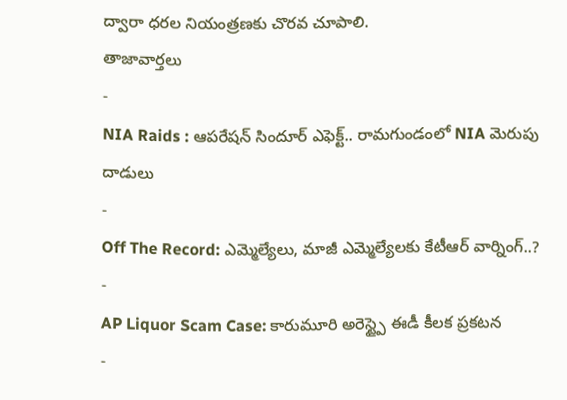ద్వారా ధరల నియంత్రణకు చొరవ చూపాలి.
తాజావార్తలు
-
NIA Raids : ఆపరేషన్ సిందూర్ ఎఫెక్ట్.. రామగుండంలో NIA మెరుపు దాడులు
-
Off The Record: ఎమ్మెల్యేలు, మాజీ ఎమ్మెల్యేలకు కేటీఆర్ వార్నింగ్..?
-
AP Liquor Scam Case: కారుమూరి అరెస్ట్పై ఈడీ కీలక ప్రకటన
-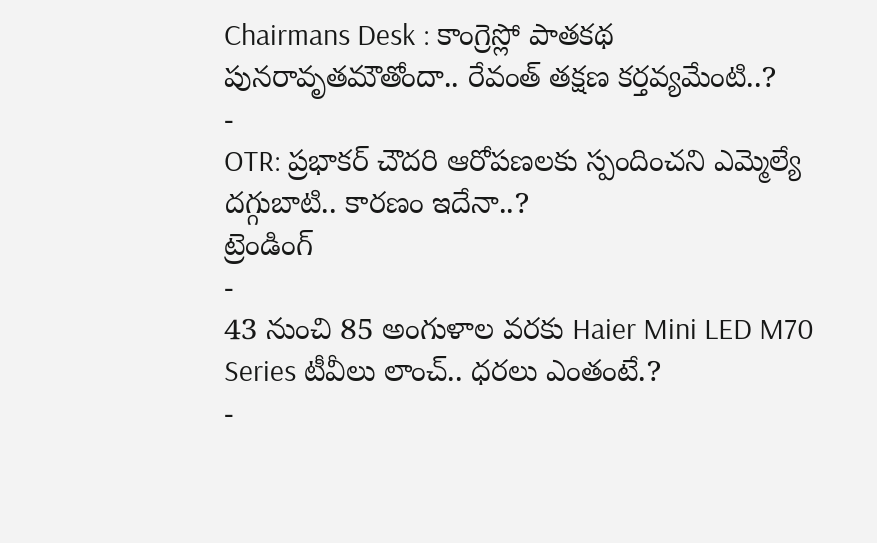Chairmans Desk : కాంగ్రెస్లో పాతకథ పునరావృతమౌతోందా.. రేవంత్ తక్షణ కర్తవ్యమేంటి..?
-
OTR: ప్రభాకర్ చౌదరి ఆరోపణలకు స్పందించని ఎమ్మెల్యే దగ్గుబాటి.. కారణం ఇదేనా..?
ట్రెండింగ్
-
43 నుంచి 85 అంగుళాల వరకు Haier Mini LED M70 Series టీవీలు లాంచ్.. ధరలు ఎంతంటే.?
-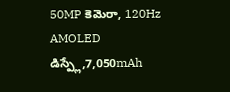50MP కెమెరా, 120Hz AMOLED డిస్ప్లే,7,050mAh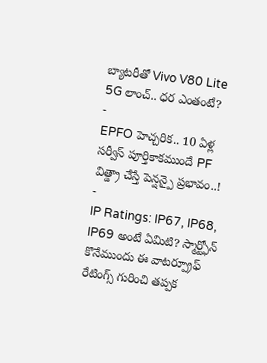బ్యాటరీతో Vivo V80 Lite 5G లాంచ్.. ధర ఎంతంటే?
-
EPFO హెచ్చరిక.. 10 ఏళ్ల సర్వీస్ పూర్తికాకముందే PF విత్డ్రా చేస్తే పెన్షన్పై ప్రభావం..!
-
IP Ratings: IP67, IP68, IP69 అంటే ఏమిటి? స్మార్ట్ఫోన్ కొనేముందు ఈ వాటర్ప్రూఫ్ రేటింగ్స్ గురించి తప్పక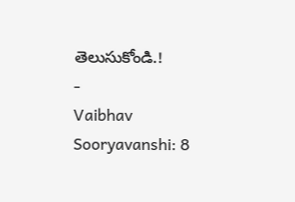తెలుసుకోండి.!
-
Vaibhav Sooryavanshi: 8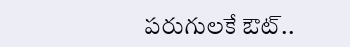పరుగులకే ఔట్..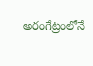అరంగేట్రంలోనే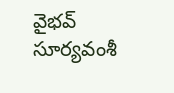వైభవ్ సూర్యవంశీ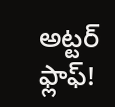అట్టర్ ఫ్లాఫ్!